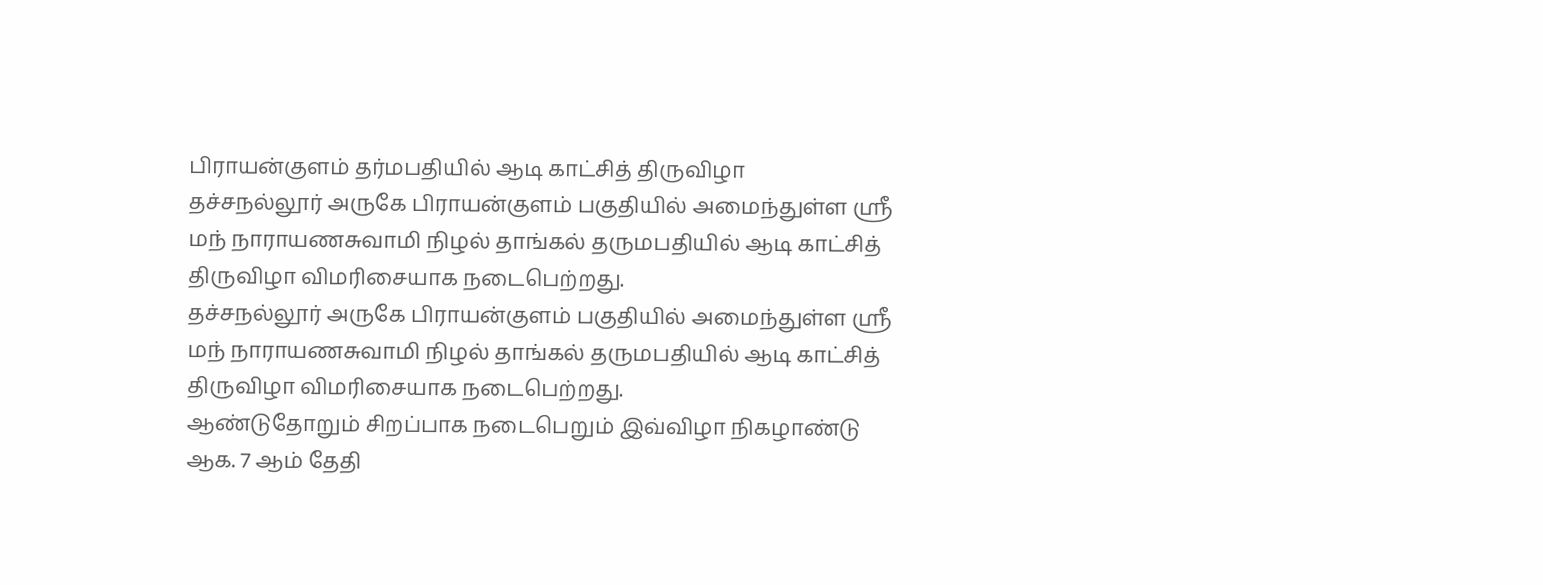பிராயன்குளம் தர்மபதியில் ஆடி காட்சித் திருவிழா
தச்சநல்லூர் அருகே பிராயன்குளம் பகுதியில் அமைந்துள்ள ஸ்ரீ மந் நாராயணசுவாமி நிழல் தாங்கல் தருமபதியில் ஆடி காட்சித் திருவிழா விமரிசையாக நடைபெற்றது.
தச்சநல்லூர் அருகே பிராயன்குளம் பகுதியில் அமைந்துள்ள ஸ்ரீ மந் நாராயணசுவாமி நிழல் தாங்கல் தருமபதியில் ஆடி காட்சித் திருவிழா விமரிசையாக நடைபெற்றது.
ஆண்டுதோறும் சிறப்பாக நடைபெறும் இவ்விழா நிகழாண்டு ஆக. 7 ஆம் தேதி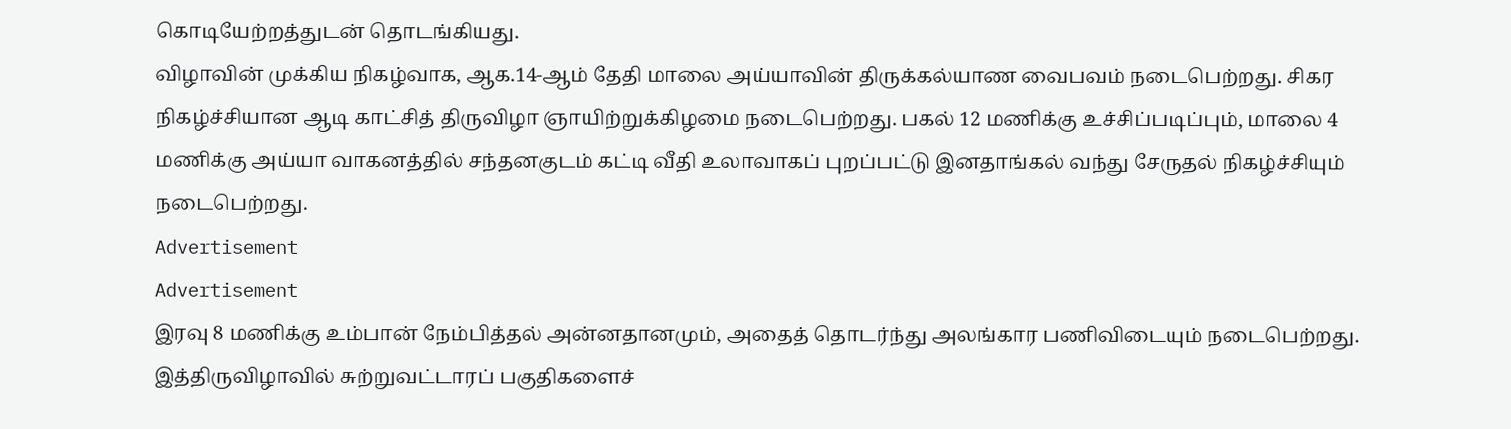கொடியேற்றத்துடன் தொடங்கியது.
விழாவின் முக்கிய நிகழ்வாக, ஆக.14-ஆம் தேதி மாலை அய்யாவின் திருக்கல்யாண வைபவம் நடைபெற்றது. சிகர நிகழ்ச்சியான ஆடி காட்சித் திருவிழா ஞாயிற்றுக்கிழமை நடைபெற்றது. பகல் 12 மணிக்கு உச்சிப்படிப்பும், மாலை 4 மணிக்கு அய்யா வாகனத்தில் சந்தனகுடம் கட்டி வீதி உலாவாகப் புறப்பட்டு இனதாங்கல் வந்து சேருதல் நிகழ்ச்சியும் நடைபெற்றது.
Advertisement
Advertisement
இரவு 8 மணிக்கு உம்பான் நேம்பித்தல் அன்னதானமும், அதைத் தொடர்ந்து அலங்கார பணிவிடையும் நடைபெற்றது. இத்திருவிழாவில் சுற்றுவட்டாரப் பகுதிகளைச்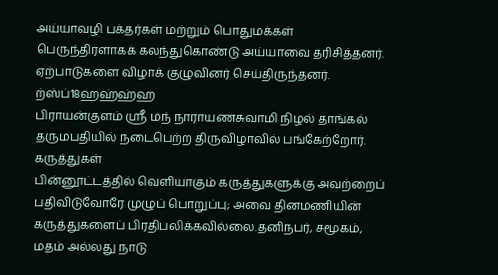அய்யாவழி பக்தர்கள் மற்றும் பொதுமக்கள் பெருந்திரளாகக் கலந்துகொண்டு அய்யாவை தரிசித்தனர்.
ஏற்பாடுகளை விழாக் குழுவினர் செய்திருந்தனர்.
ற்ஸ்ப்18ஹஹ்ஹ்ஹ
பிராயன்குளம் ஸ்ரீ மந் நாராயணசுவாமி நிழல் தாங்கல் தருமபதியில் நடைபெற்ற திருவிழாவில் பங்கேற்றோர்.
கருத்துகள்
பின்னூட்டத்தில் வெளியாகும் கருத்துகளுக்கு அவற்றைப் பதிவிடுவோரே முழுப் பொறுப்பு; அவை தினமணியின் கருத்துகளைப் பிரதிபலிக்கவில்லை.தனிநபர், சமூகம், மதம் அல்லது நாடு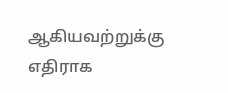ஆகியவற்றுக்கு எதிராக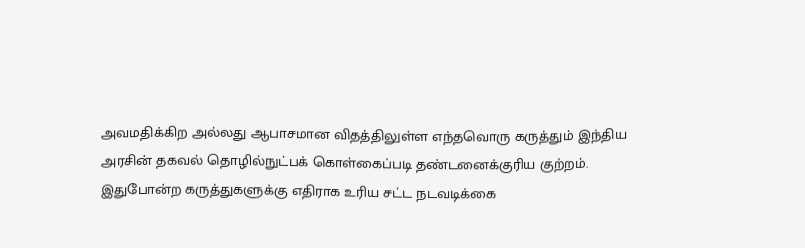அவமதிக்கிற அல்லது ஆபாசமான விதத்திலுள்ள எந்தவொரு கருத்தும் இந்திய அரசின் தகவல் தொழில்நுட்பக் கொள்கைப்படி தண்டனைக்குரிய குற்றம். இதுபோன்ற கருத்துகளுக்கு எதிராக உரிய சட்ட நடவடிக்கை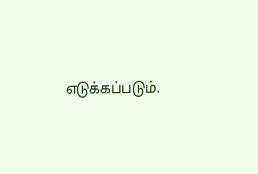எடுக்கப்படும்.